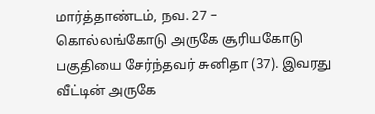மார்த்தாண்டம், நவ. 27 –
கொல்லங்கோடு அருகே சூரியகோடு பகுதியை சேர்ந்தவர் சுனிதா (37). இவரது வீட்டின் அருகே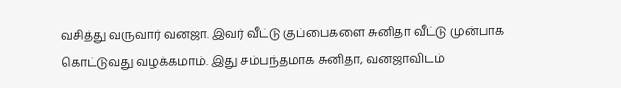வசித்து வருவார் வனஜா. இவர் வீட்டு குப்பைகளை சுனிதா வீட்டு முன்பாக கொட்டுவது வழக்கமாம். இது சம்பந்தமாக சுனிதா, வனஜாவிடம்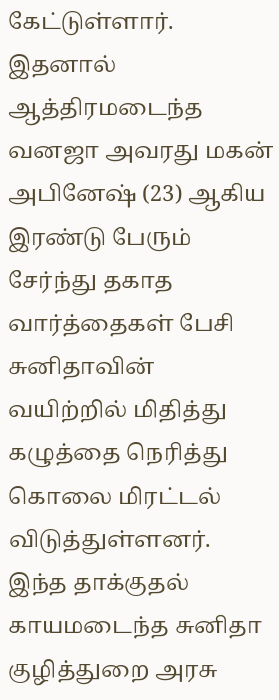கேட்டுள்ளார். இதனால் ஆத்திரமடைந்த வனஜா அவரது மகன் அபினேஷ் (23) ஆகிய இரண்டு பேரும் சேர்ந்து தகாத வார்த்தைகள் பேசி சுனிதாவின் வயிற்றில் மிதித்து கழுத்தை நெரித்து கொலை மிரட்டல் விடுத்துள்ளனர். இந்த தாக்குதல் காயமடைந்த சுனிதா குழித்துறை அரசு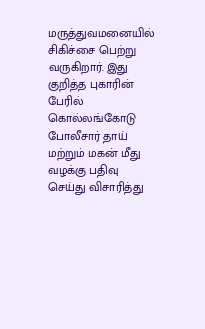மருத்துவமனையில் சிகிச்சை பெற்று வருகிறார். இது குறித்த புகாரின் பேரில் கொல்லங்கோடு போலீசார் தாய் மற்றும் மகன் மீது வழக்கு பதிவு செய்து விசாரித்து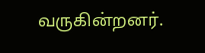வருகின்றனர்.